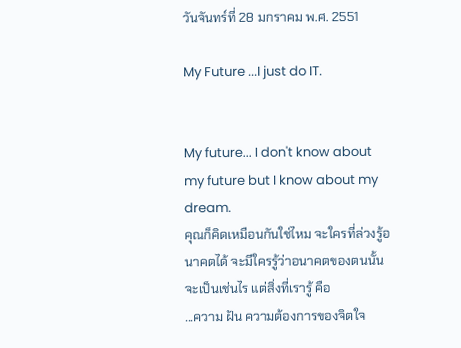วันจันทร์ที่ 28 มกราคม พ.ศ. 2551

My Future ...I just do IT.


My future... I don't know about my future but I know about my dream.
คุณก็คิดเหมือนกันใช่ไหม จะใครที่ล่วงรู้อนาคตได้ จะมีใครรู้ว่าอนาคตของตนนั้นจะเป็นเช่นไร แต่สิ่งที่เรารู้ คือ
...ความ ฝัน ความต้องการของจิตใจ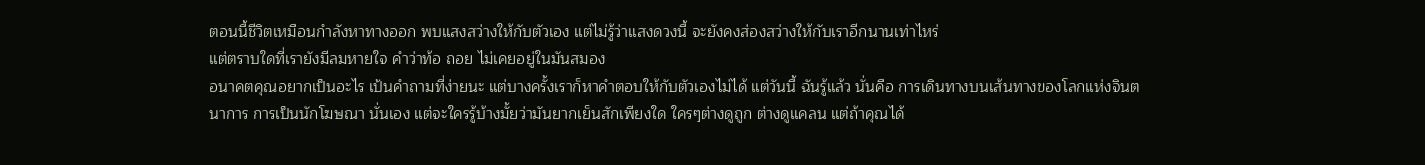ตอนนี้ชีวิตเหมือนกำลังหาทางออก พบแสงสว่างให้กับตัวเอง แต่ไม่รู้ว่าแสงดวงนี้ จะยังคงส่องสว่างให้กับเราอีกนานเท่าไหร่
แต่ตราบใดที่เรายังมีลมหายใจ คำว่าท้อ ถอย ไม่เคยอยู่ในมันสมอง
อนาคตคุณอยากเป็นอะไร เป้นคำถามที่ง่ายนะ แต่บางครั้งเราก็หาคำตอบให้กับตัวเองไม่ได้ แต่วันนี้ ฉันรู้แล้ว นั่นคือ การเดินทางบนเส้นทางของโลกแห่งจินตนาการ การเป็นนักโฆษณา นั่นเอง แต่จะใครรู้บ้างมั้ยว่ามันยากเย็นสักเพียงใด ใครๆต่างดูถูก ต่างดูแคลน แต่ถ้าคุณได้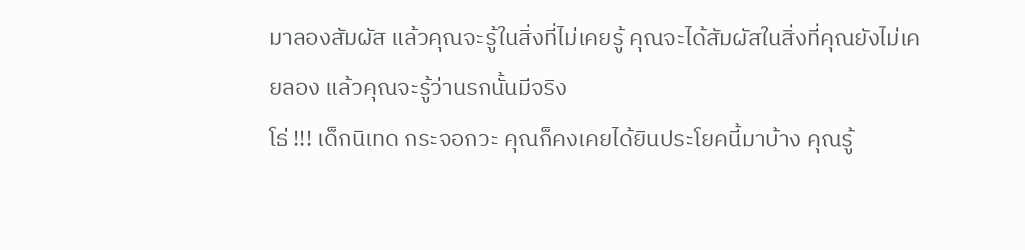มาลองสัมผัส แล้วคุณจะรู้ในสิ่งที่ไม่เคยรู้ คุณจะได้สัมผัสในสิ่งที่คุณยังไม่เคยลอง แล้วคุณจะรู้ว่านรกนั้นมีจริง
โธ่ !!! เด็กนิเทด กระจอกวะ คุณก็คงเคยได้ยินประโยคนี้มาบ้าง คุณรู้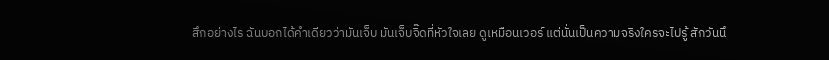สึกอย่างไร ฉันบอกได้คำเดียวว่ามันเจ็บ มันเจ็บจิ๊ดที่หัวใจเลย ดูเหมือนเวอร์ แต่นั่นเป็นความจริงใครจะไปรู้ สักวันนึ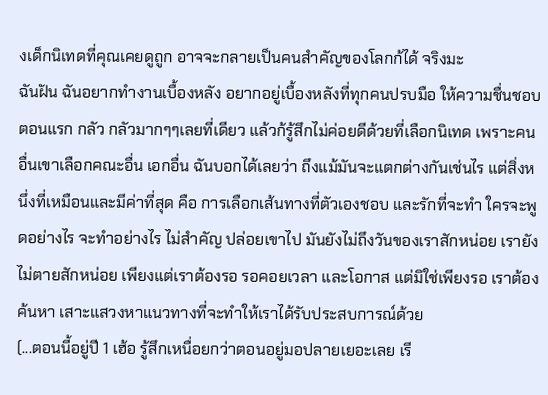งเด็กนิเทดที่คุณเคยดูถูก อาจจะกลายเป็นคนสำคัญของโลกก้ได้ จริงมะ
ฉันฝัน ฉันอยากทำงานเบื้องหลัง อยากอยู่เบื้องหลังที่ทุกคนปรบมือ ให้ความชื่นชอบ ตอนแรก กลัว กลัวมากๆๆเลยที่เดียว แล้วก้รู้สึกไม่ค่อยดีด้วยที่เลือกนิเทด เพราะคนอื่นเขาเลือกคณะอื่น เอกอื่น ฉันบอกได้เลยว่า ถึงแม้มันจะแตกต่างกันเช่นไร แต่สิ่งหนึ่งที่เหมือนและมีค่าที่สุด คือ การเลือกเส้นทางที่ตัวเองชอบ และรักที่จะทำ ใครจะพูดอย่างไร จะทำอย่างไร ไม่สำคัญ ปล่อยเขาไป มันยังไม่ถึงวันของเราสักหน่อย เรายังไม่ตายสักหน่อย เพียงแต่เราต้องรอ รอคอยเวลา และโอกาส แต่มิใช่เพียงรอ เราต้องค้นหา เสาะแสวงหาแนวทางที่จะทำให้เราได้รับประสบการณ์ด้วย
(...ตอนนี้อยู่ปี 1 เฮ้อ รู้สึกเหนื่อยกว่าตอนอยู่มอปลายเยอะเลย เรี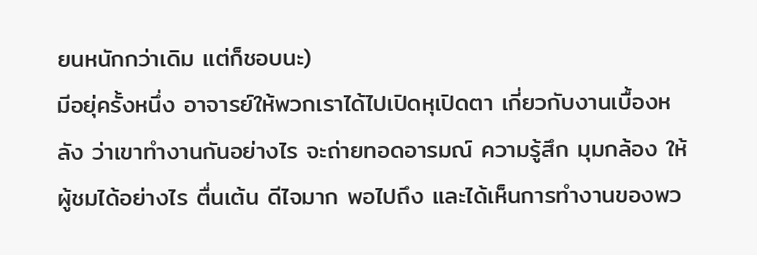ยนหนักกว่าเดิม แต่ก็ชอบนะ)
มีอยุ่ครั้งหนึ่ง อาจารย์ให้พวกเราได้ไปเปิดหุเปิดตา เกี่ยวกับงานเบื้องหลัง ว่าเขาทำงานกันอย่างไร จะถ่ายทอดอารมณ์ ความรู้สึก มุมกล้อง ให้ผู้ชมได้อย่างไร ตื่นเต้น ดีไจมาก พอไปถึง และได้เห็นการทำงานของพว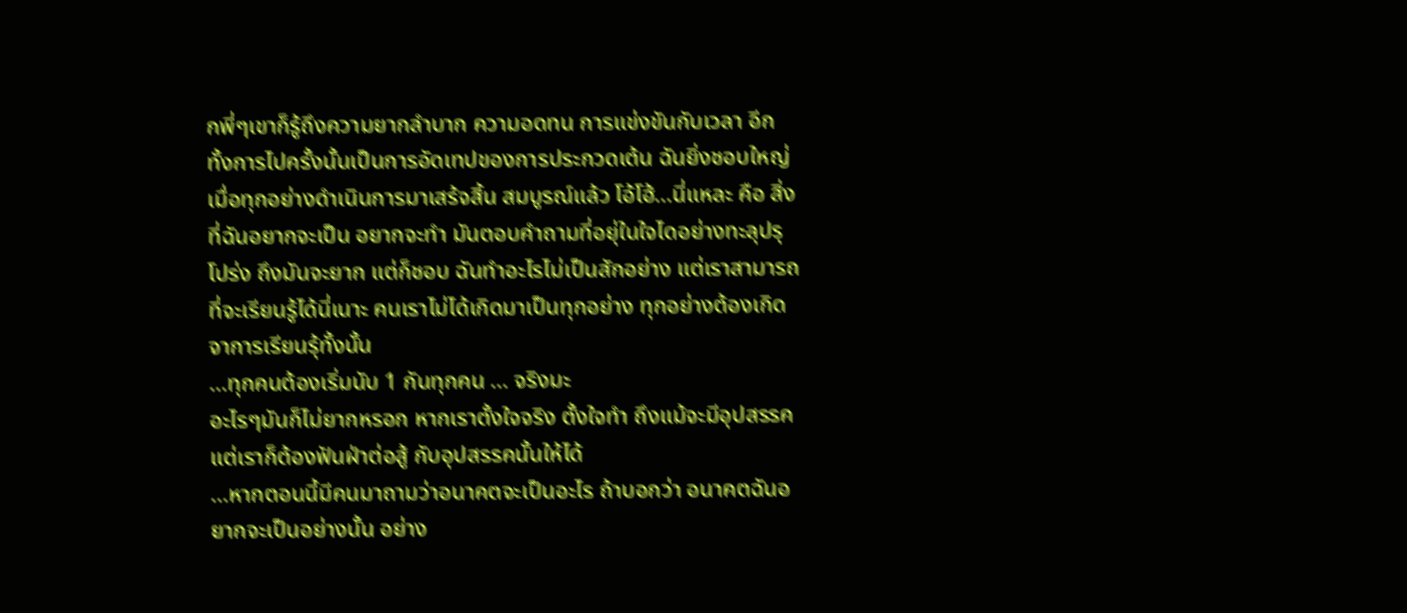กพี่ๆเขาก็รู้ถึงความยากลำบาก ความอดทน การแข่งขันกับเวลา อีกทั้งการไปครั้งนั้นเป็นการอัดเทปของการประกวดเต้น ฉันยิ่งชอบใหญ่ เมื่อทุกอย่างดำเนินการมาเสร้จสิ้น สมบูรณ์แล้ว โอ้โฮ้...นี่แหละ คือ สิ่งที่ฉันอยากจะเป็น อยากจะทำ มันตอบคำถามที่อยุ่ในใจไดอย่างทะลุปรุโปร่ง ถึงมันจะยาก แต่ก็ชอบ ฉันทำอะไรไม่เป็นสักอย่าง แต่เราสามารถที่จะเรียนรู้ได้นี่เนาะ คนเราไม่ได้เกิดมาเป็นทุกอย่าง ทุกอย่างต้องเกิดจาการเรียนรุ้ทั้งนั้น
...ทุกคนต้องเริ่มนับ 1 กันทุกคน ... จริงมะ
อะไรๆมันก็ไม่ยากหรอก หากเราตั้งใจจริง ตั้งใจทำ ถึงแม้จะมีอุปสรรค แต่เราก็ต้องฟันฝ่าต่อสู้ กับอุปสรรคนั้นให้ได้
...หากตอนนี้มีคนมาถามว่าอนาคตจะเป็นอะไร ถ้าบอกว่า อนาคตฉันอยากจะเป็นอย่างนั้น อย่าง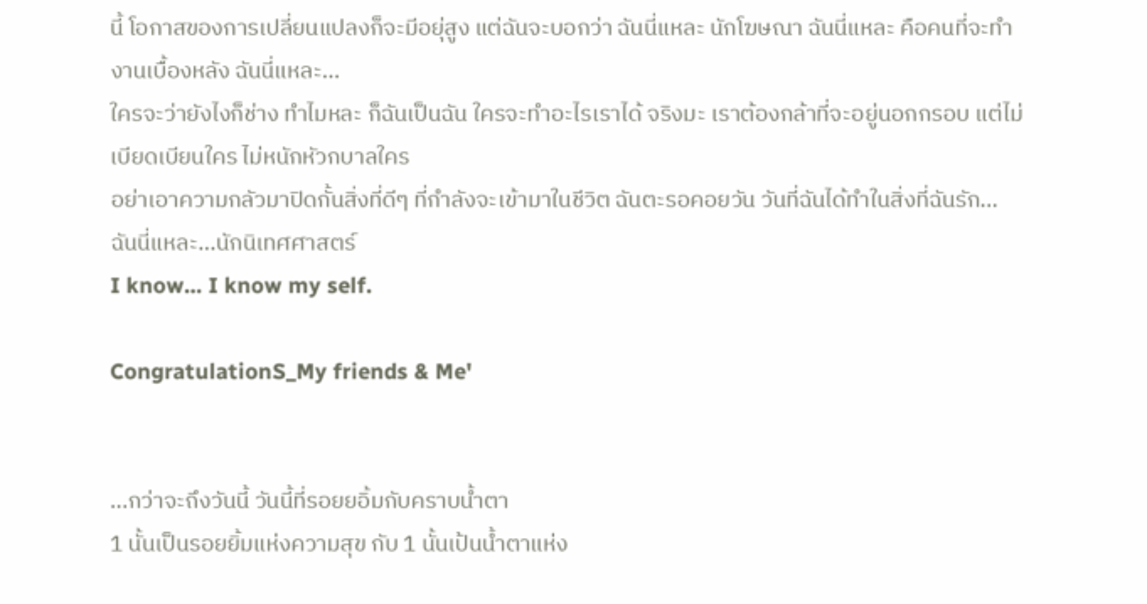นี้ โอกาสของการเปลี่ยนแปลงก็จะมีอยุ่สูง แต่ฉันจะบอกว่า ฉันนี่แหละ นักโฆษณา ฉันนี่แหละ คือคนที่จะทำงานเบื้องหลัง ฉันนี่แหละ...
ใครจะว่ายังไงก็ช่าง ทำไมหละ ก็ฉันเป็นฉัน ใครจะทำอะไรเราได้ จริงมะ เราต้องกล้าที่จะอยู่นอกกรอบ แต่ไม่เบียดเบียนใคร ไม่หนักหัวกบาลใคร
อย่าเอาความกลัวมาปิดกั้นสิ่งที่ดีๆ ที่กำลังจะเข้ามาในชีวิต ฉันตะรอคอยวัน วันที่ฉันได้ทำในสิ่งที่ฉันรัก...
ฉันนี่แหละ...นักนิเทศศาสตร์
I know... I know my self.

CongratulationS_My friends & Me'


...กว่าจะถึงวันนี้ วันนี้ที่รอยยอิ้มกับคราบน้ำตา
1 นั้นเป็นรอยยิ้มแห่งความสุข กับ 1 นั้นเป้นน้ำตาแห่ง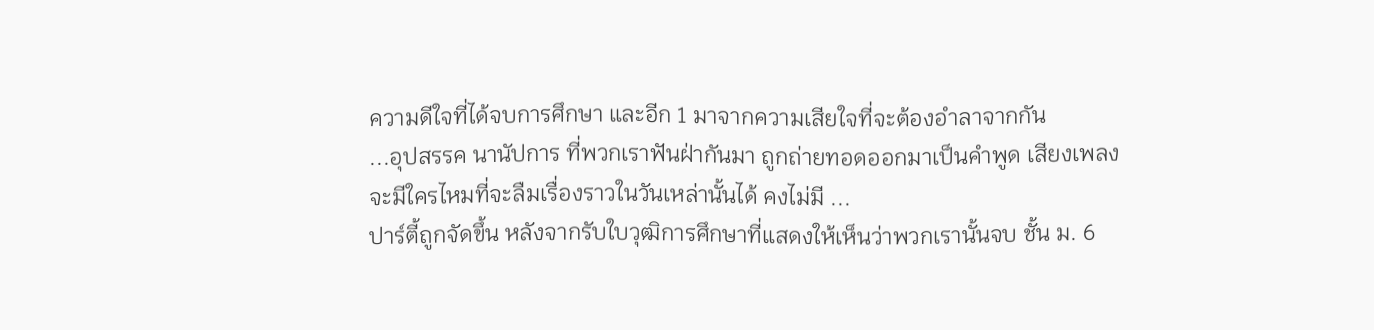ความดีใจที่ได้จบการศึกษา และอีก 1 มาจากความเสียใจที่จะต้องอำลาจากกัน
...อุปสรรค นานัปการ ที่พวกเราฟันฝ่ากันมา ถูกถ่ายทอดออกมาเป็นคำพูด เสียงเพลง
จะมีใครไหมที่จะลืมเรื่องราวในวันเหล่านั้นได้ คงไม่มี ...
ปาร์ตี้ถูกจัดขึ้น หลังจากรับใบวุฒิการศึกษาที่แสดงให้เห็นว่าพวกเรานั้นจบ ชั้น ม. 6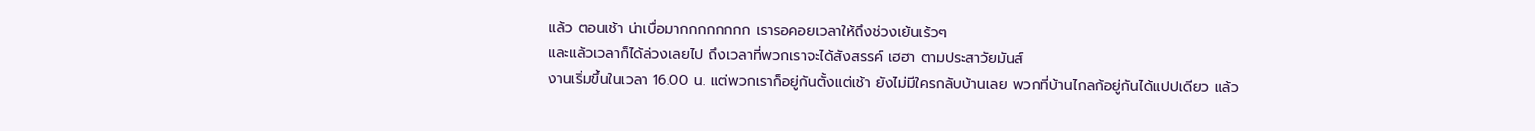แล้ว ตอนเช้า น่าเบื่อมากกกกกกกก เรารอคอยเวลาให้ถึงช่วงเย้นเร้วๆ
และแล้วเวลาก็ได้ล่วงเลยไป ถึงเวลาที่พวกเราจะได้สังสรรค์ เฮฮา ตามประสาวัยมันส์
งานเริ่มขึ้นในเวลา 16.00 น. แต่พวกเราก็อยู่กันตั้งแต่เช้า ยังไม่มีใครกลับบ้านเลย พวกที่บ้านไกลก้อยู่กันได้แปปเดียว แล้ว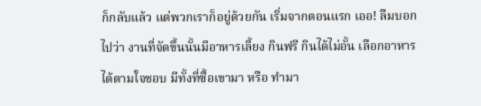ก็กลับแล้ว แต่พวกเราก็อยู่ด้วยกัน เริ่มจากตอนแรก เออ! ลืมบอกไปว่า งานที่จัดขึ้นนั้นมีอาหารเลี้ยง กินฟรี กินได้ไม่อั้น เลือกอาหารได้ตามใจชอบ มีทั้งที่ซื้อเขามา หรือ ทำมา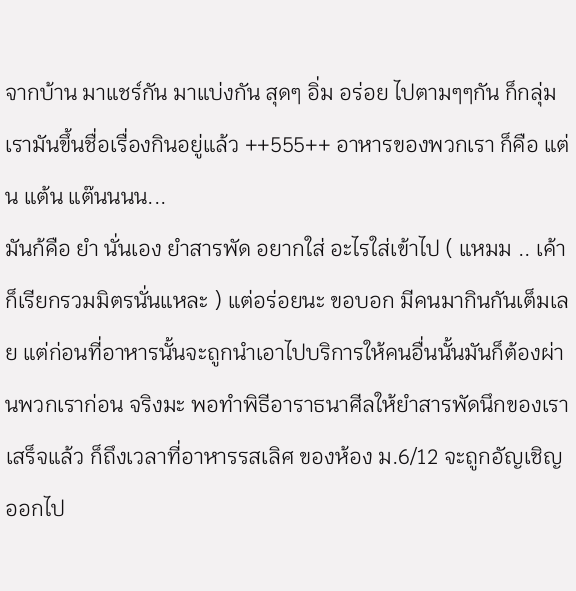จากบ้าน มาแชร์กัน มาแบ่งกัน สุดๆ อิ่ม อร่อย ไปตามๆๆกัน ก็กลุ่มเรามันขึ้นชื่อเรื่องกินอยู่แล้ว ++555++ อาหารของพวกเรา ก็คือ แต่น แต้น แต๊นนนน...
มันก้คือ ยำ นั่นเอง ยำสารพัด อยากใส่ อะไรใส่เข้าไป ( แหมม .. เค้าก็เรียกรวมมิตรนั่นแหละ ) แต่อร่อยนะ ขอบอก มีคนมากินกันเต็มเลย แต่ก่อนที่อาหารนั้นจะถูกนำเอาไปบริการให้คนอื่นนั้นมันก็ต้องผ่านพวกเราก่อน จริงมะ พอทำพิธีอาราธนาศีลให้ยำสารพัดนึกของเราเสร็จแล้ว ก็ถึงเวลาที่อาหารรสเลิศ ของห้อง ม.6/12 จะถูกอัญเชิญออกไป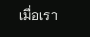เมื่อเรา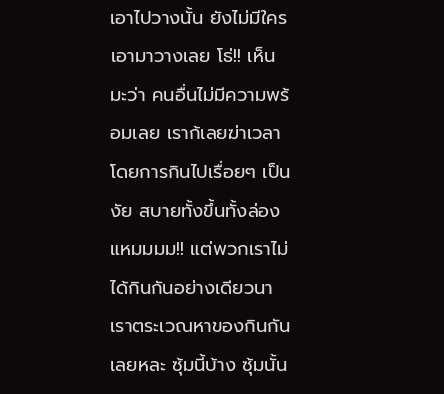เอาไปวางนั้น ยังไม่มีใครเอามาวางเลย โธ่!! เห็นมะว่า คนอื่นไม่มีความพร้อมเลย เราก้เลยฆ่าเวลาโดยการกินไปเรื่อยๆ เป็นงัย สบายทั้งขึ้นทั้งล่อง แหมมมม!! แต่พวกเราไม่ได้กินกันอย่างเดียวนา เราตระเวณหาของกินกันเลยหละ ซุ้มนี้บ้าง ซุ้มนั้น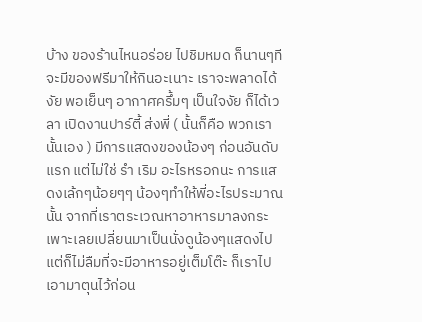บ้าง ของร้านไหนอร่อย ไปชิมหมด ก็นานๆทีจะมีของฟรีมาให้กินอะเนาะ เราจะพลาดได้งัย พอเย็นๆ อากาศครึ้มๆ เป็นใจงัย ก็ได้เวลา เปิดงานปาร์ตี้ ส่งพี่ ( นั้นก็คือ พวกเรานั้นเอง ) มีการแสดงของน้องๆ ก่อนอันดับแรก แต่ไม่ใช่ รำ เริม อะไรหรอกนะ การแสดงเล้กๆน้อยๆๆ น้องๆทำให้พี่อะไรประมาณนั้น จากที่เราตระเวณหาอาหารมาลงกระเพาะเลยเปลี่ยนมาเป็นนั่งดูน้องๆแสดงไป แต่ก็ไม่ลืมที่จะมีอาหารอยู่เต็มโต๊ะ ก็เราไปเอามาตุนไว้ก่อน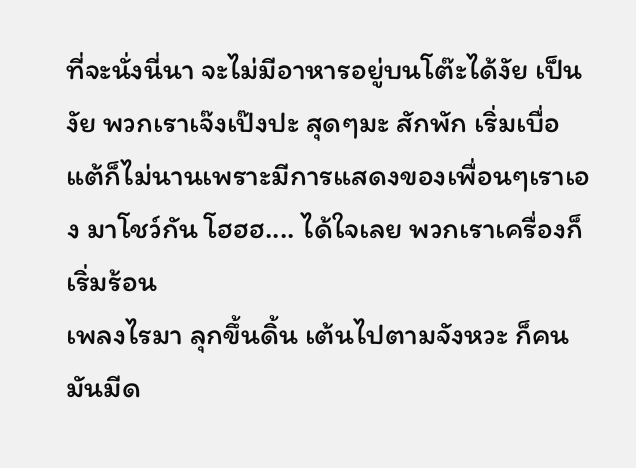ที่จะนั่งนี่นา จะไม่มีอาหารอยู่บนโต๊ะได้งัย เป็นงัย พวกเราเจ๊งเป๊งปะ สุดๆมะ สักพัก เริ่มเบื่อ แต้ก็ไม่นานเพราะมีการแสดงของเพื่อนๆเราเอง มาโชว์กัน โฮฮฮ.... ได้ใจเลย พวกเราเครื่องก็เริ่มร้อน
เพลงไรมา ลุกขึ้นดิ้น เต้นไปตามจังหวะ ก็คนมันมีด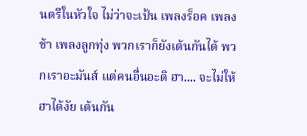นตรีในหัวใจ ไม่ว่าจะเป้น เพลงร็อค เพลงช้า เพลงลูกทุ่ง พวกเราก็ยังเต้นกันได้ พวกเราอะมันส์ แต่คนอื่นอะดิ ฮา.... จะไม่ให้ฮาได้งัย เต้นกัน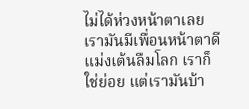ไม่ได้ห่วงหน้าตาเลย เรามันมีเพื่อนหน้าตาดี แม่งเต้นลืมโลก เราก็ใช่ย่อย แต่เรามันบ้า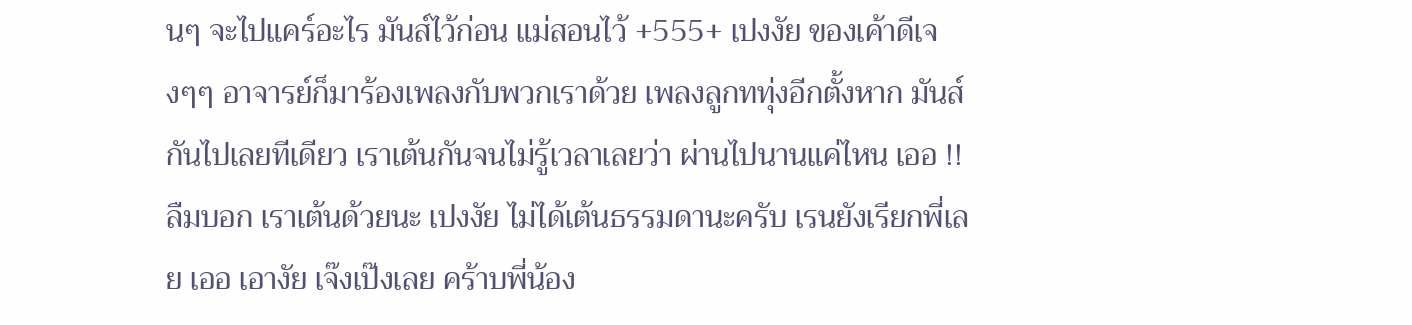นๆ จะไปแคร์อะไร มันส์ไว้ก่อน แม่สอนไว้ +555+ เปงงัย ของเค้าดีเจงๆๆ อาจารย์ก็มาร้องเพลงกับพวกเราด้วย เพลงลูกททุ่งอีกตั้งหาก มันส์กันไปเลยทีเดียว เราเต้นกันจนไม่รู้เวลาเลยว่า ผ่านไปนานแค่ไหน เออ !! ลืมบอก เราเต้นด้วยนะ เปงงัย ไม่ได้เต้นธรรมดานะครับ เรนยังเรียกพี่เลย เออ เอางัย เจ๊งเป๊งเลย คร้าบพี่น้อง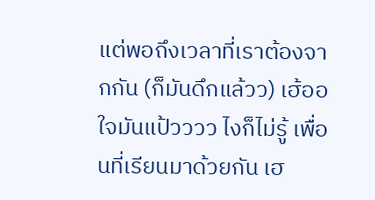แต่พอถึงเวลาที่เราต้องจากกัน (ก็มันดึกแล้วว) เฮ้ออ ใจมันแป้วววว ไงก็ไม่รู้ เพื่อนที่เรียนมาด้วยกัน เฮ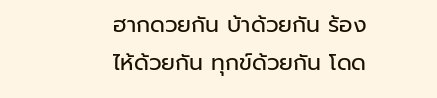ฮากดวยกัน บ้าด้วยกัน ร้องไห้ด้วยกัน ทุกข์ด้วยกัน โดด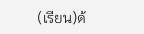(เรียน)ด้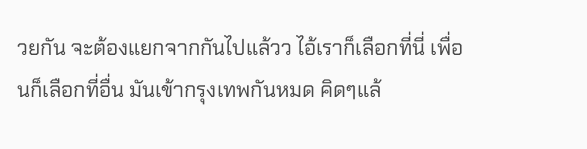วยกัน จะต้องแยกจากกันไปแล้วว ไอ้เราก็เลือกที่นี่ เพื่อนก็เลือกที่อื่น มันเข้ากรุงเทพกันหมด คิดๆแล้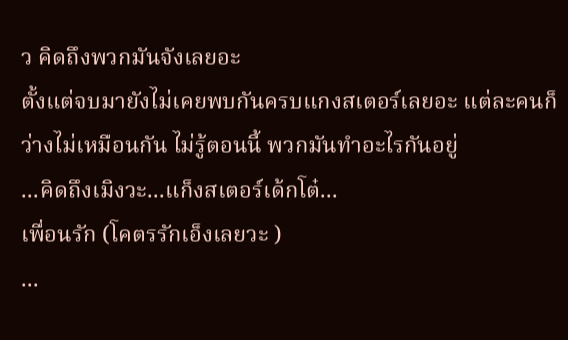ว คิดถึงพวกมันจังเลยอะ
ตั้งแต่จบมายังไม่เคยพบกันครบแกงสเตอร์เลยอะ แต่ละคนก็ว่างไม่เหมือนกัน ไม่รู้ตอนนี้ พวกมันทำอะไรกันอยู่
...คิดถึงเมิงวะ...แก็งสเตอร์เด้กโต๋...
เพื่อนรัก (โคตรรักเอ็งเลยวะ )
...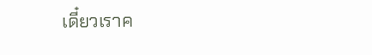เดี๋ยวเราค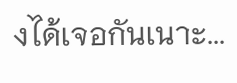งได้เจอกันเนาะ...